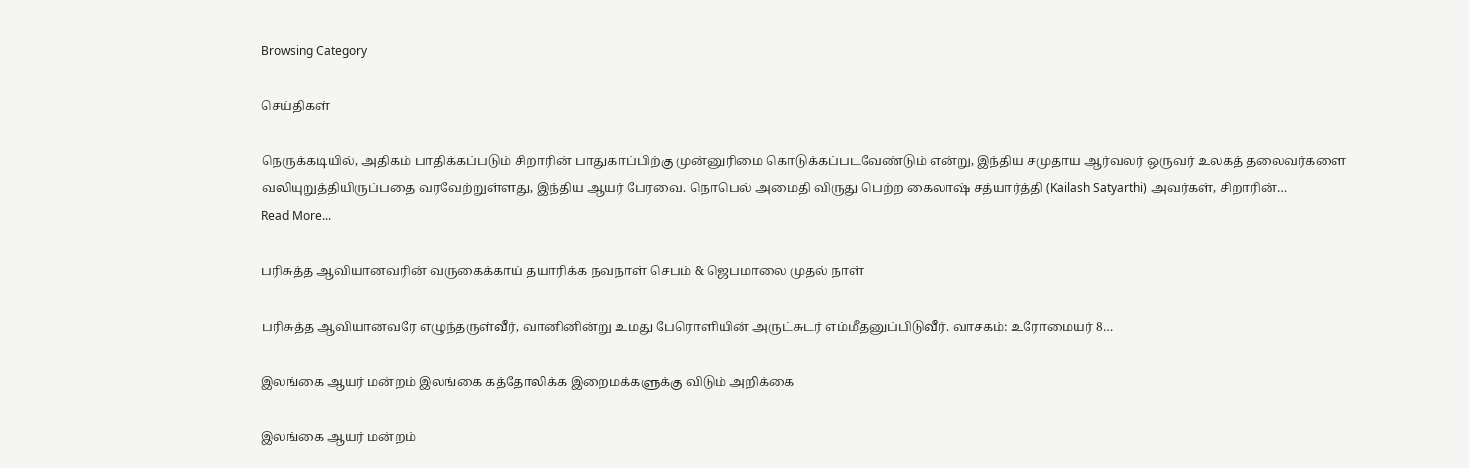Browsing Category

செய்திகள்

நெருக்கடியில், அதிகம் பாதிக்கப்படும் சிறாரின் பாதுகாப்பிற்கு முன்னுரிமை கொடுக்கப்படவேண்டும் என்று, இந்திய சமுதாய ஆர்வலர் ஒருவர் உலகத் தலைவர்களை வலியுறுத்தியிருப்பதை வரவேற்றுள்ளது, இந்திய ஆயர் பேரவை. நொபெல் அமைதி விருது பெற்ற கைலாஷ் சத்யார்த்தி (Kailash Satyarthi) அவர்கள், சிறாரின்…
Read More...

பரிசுத்த ஆவியானவரின் வருகைக்காய் தயாரிக்க நவநாள் செபம் & ஜெபமாலை முதல் நாள்

பரிசுத்த ஆவியானவரே எழுந்தருள்வீர், வானினின்று உமது பேரொளியின் அருட்சுடர் எம்மீதனுப்பிடுவீர். வாசகம்: உரோமையர் 8…

இலங்கை ஆயர் மன்றம் இலங்கை கத்தோலிக்க இறைமக்களுக்கு விடும் அறிக்கை

இலங்கை ஆயர் மன்றம்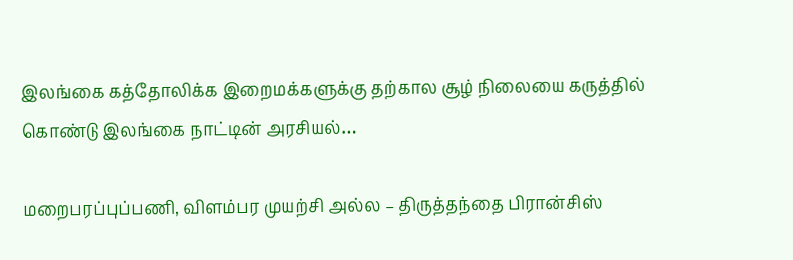இலங்கை கத்தோலிக்க இறைமக்களுக்கு தற்கால சூழ் நிலையை கருத்தில் கொண்டு இலங்கை நாட்டின் அரசியல்…

மறைபரப்புப்பணி, விளம்பர முயற்சி அல்ல – திருத்தந்தை பிரான்சிஸ்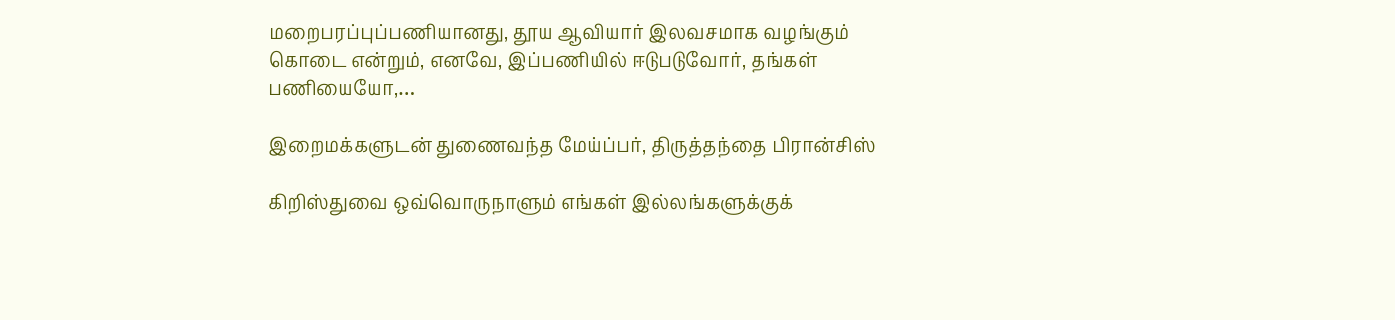மறைபரப்புப்பணியானது, தூய ஆவியார் இலவசமாக வழங்கும் கொடை என்றும், எனவே, இப்பணியில் ஈடுபடுவோர், தங்கள் பணியையோ,…

இறைமக்களுடன் துணைவந்த மேய்ப்பர், திருத்தந்தை பிரான்சிஸ்

கிறிஸ்துவை ஒவ்வொருநாளும் எங்கள் இல்லங்களுக்குக்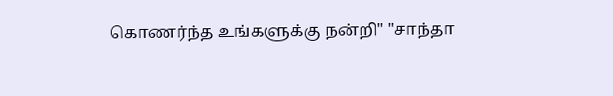கொணர்ந்த உங்களுக்கு நன்றி" "சாந்தா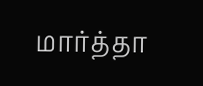மார்த்தா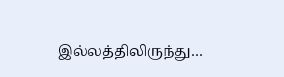இல்லத்திலிருந்து…